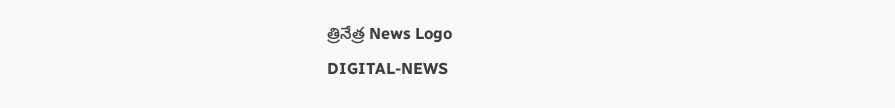త్రినేత్ర News Logo
DIGITAL-NEWS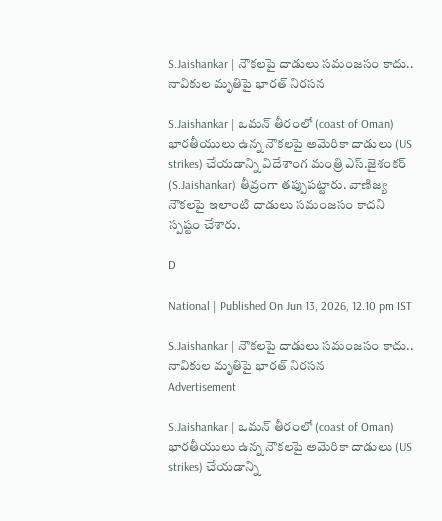S.Jaishankar | నౌక‌ల‌పై దాడులు స‌మంజ‌సం కాదు.. నావికుల మృతిపై భార‌త్ నిర‌స‌న‌

S.Jaishankar | ఒమ‌న్ తీరంలో (coast of Oman) భార‌తీయులు ఉన్న నౌక‌ల‌పై అమెరికా దాడులు (US strikes) చేయ‌డాన్ని విదేశాంగ మంత్రి ఎస్‌.జైశంక‌ర్ (S.Jaishankar) తీవ్రంగా త‌ప్పుప‌ట్టారు. వాణిజ్య నౌక‌ల‌పై ఇలాంటి దాడులు స‌మంజ‌సం కాద‌ని స్ప‌ష్టం చేశారు.

D

National | Published On Jun 13, 2026, 12.10 pm IST

S.Jaishankar | నౌక‌ల‌పై దాడులు స‌మంజ‌సం కాదు.. నావికుల మృతిపై భార‌త్ నిర‌స‌న‌
Advertisement

S.Jaishankar | ఒమ‌న్ తీరంలో (coast of Oman) భార‌తీయులు ఉన్న నౌక‌ల‌పై అమెరికా దాడులు (US strikes) చేయ‌డాన్ని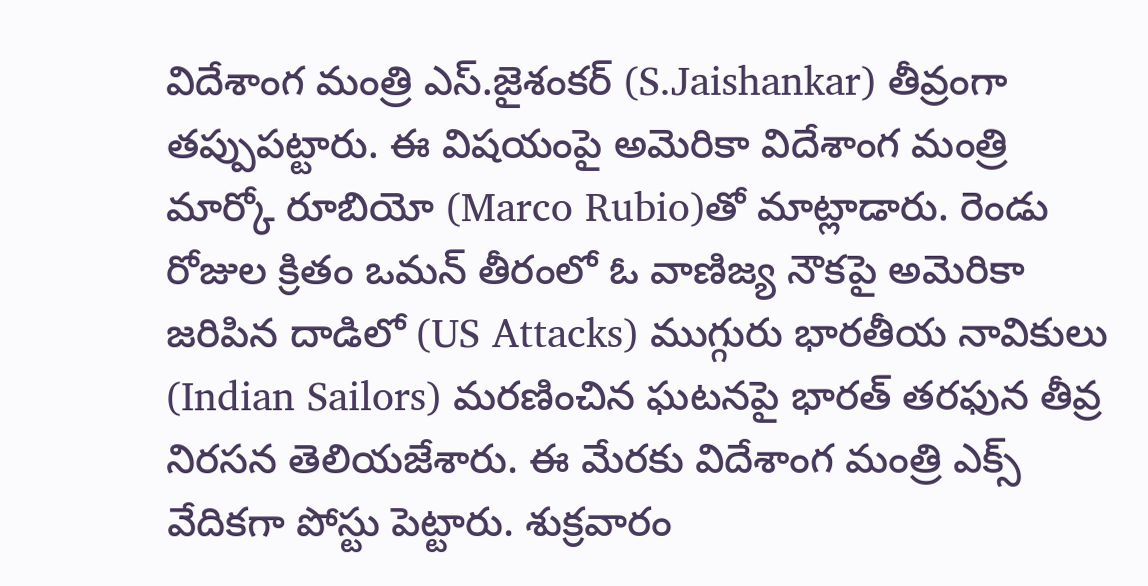విదేశాంగ మంత్రి ఎస్‌.జైశంక‌ర్ (S.Jaishankar) తీవ్రంగా త‌ప్పుప‌ట్టారు. ఈ విష‌యంపై అమెరికా విదేశాంగ మంత్రి మార్కో రూబియో (Marco Rubio)తో మాట్లాడారు. రెండు రోజుల క్రితం ఒమ‌న్ తీరంలో ఓ వాణిజ్య నౌక‌పై అమెరికా జ‌రిపిన దాడిలో (US Attacks) ముగ్గురు భార‌తీయ నావికులు (Indian Sailors) మ‌ర‌ణించిన ఘ‌ట‌న‌పై భార‌త్ త‌ర‌ఫున‌ తీవ్ర నిర‌స‌న తెలియ‌జేశారు. ఈ మేర‌కు విదేశాంగ మంత్రి ఎక్స్ వేదిక‌గా పోస్టు పెట్టారు. శుక్ర‌వారం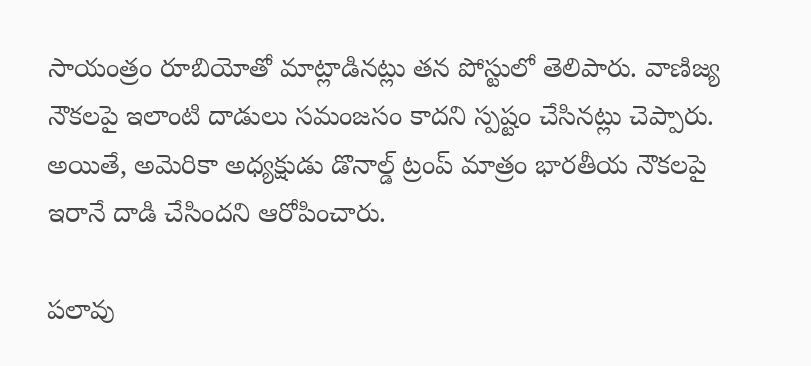సాయంత్రం రూబియోతో మాట్లాడిన‌ట్లు త‌న పోస్టులో తెలిపారు. వాణిజ్య నౌక‌ల‌పై ఇలాంటి దాడులు స‌మంజ‌సం కాద‌ని స్ప‌ష్టం చేసిన‌ట్లు చెప్పారు. అయితే, అమెరికా అధ్య‌క్షుడు డొనాల్డ్ ట్రంప్ మాత్రం భార‌తీయ నౌక‌ల‌పై ఇరానే దాడి చేసింద‌ని ఆరోపించారు.

ప‌లావు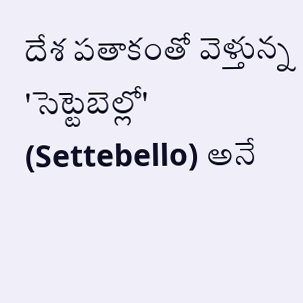దేశ ప‌తాకంతో వెళ్తున్న 'సెట్టెబెల్లో' (Settebello) అనే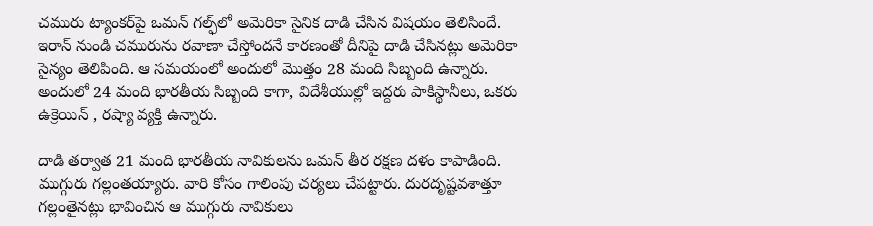చమురు ట్యాంకర్‌పై ఒమ‌న్ గ‌ల్ఫ్‌లో అమెరికా సైనిక దాడి చేసిన విష‌యం తెలిసిందే. ఇరాన్ నుండి చమురును రవాణా చేస్తోందనే కారణంతో దీనిపై దాడి చేసినట్లు అమెరికా సైన్యం తెలిపింది. ఆ స‌మ‌యంలో అందులో మొత్తం 28 మంది సిబ్బంది ఉన్నారు. అందులో 24 మంది భార‌తీయ సిబ్బంది కాగా, విదేశీయుల్లో ఇద్ద‌రు పాకిస్థానీలు, ఒక‌రు ఉక్రెయిన్ , ర‌ష్యా వ్య‌క్తి ఉన్నారు.

దాడి త‌ర్వాత 21 మంది భార‌తీయ నావికుల‌ను ఒమ‌న్ తీర ర‌క్ష‌ణ ద‌ళం కాపాడింది. ముగ్గురు గ‌ల్లంత‌య్యారు. వారి కోసం గాలింపు చర్య‌లు చేప‌ట్టారు. దుర‌దృష్ట‌వ‌శాత్తూ గ‌ల్లంతైనట్లు భావించిన‌ ఆ ముగ్గురు నావికులు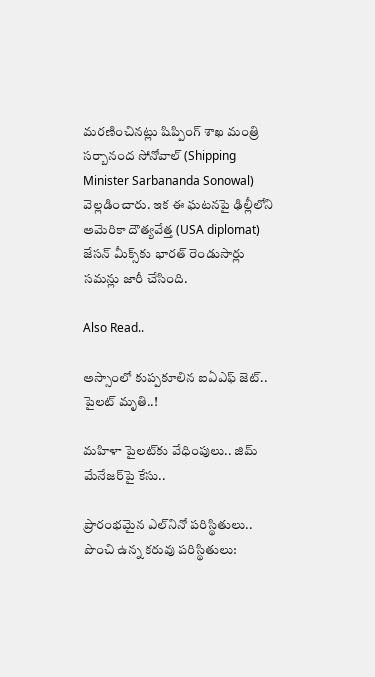మ‌ర‌ణించిన‌ట్లు షిప్పింగ్ శాఖ మంత్రి స‌ర్బానంద సోనోవాల్ (Shipping Minister Sarbananda Sonowal) వెల్ల‌డించారు. ఇక ఈ ఘ‌ట‌న‌పై ఢిల్లీలోని అమెరికా దౌత్యవేత్త (USA diplomat) జేసన్‌ మీక్స్‌కు భార‌త్ రెండుసార్లు సమన్లు జారీ చేసింది.

Also Read..

అస్సాంలో కుప్ప‌కూలిన ఐఏఎఫ్ జెట్‌.. పైల‌ట్ మృతి..!

మహిళా పైలట్‌కు వేధింపులు.. జిమ్ మేనేజ‌ర్‌పై కేసు..

ప్రారంభ‌మైన ఎల్‌నినో ప‌రిస్థితులు.. పొంచి ఉన్న క‌రువు ప‌రిస్థితులు: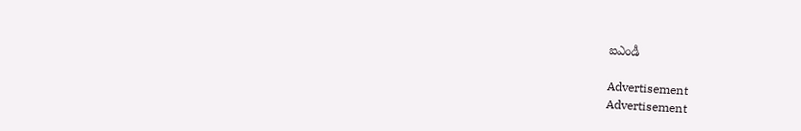ఐఎండీ

Advertisement
Advertisement